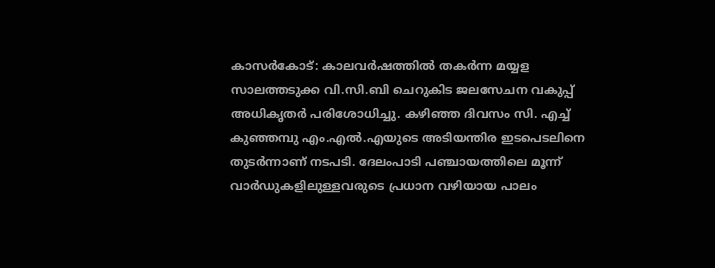കാസർകോട്: കാലവർഷത്തിൽ തകർന്ന മയ്യള സാലത്തടുക്ക വി.സി.ബി ചെറുകിട ജലസേചന വകുപ്പ് അധികൃതർ പരിശോധിച്ചു. കഴിഞ്ഞ ദിവസം സി. എച്ച് കുഞ്ഞമ്പു എം.എൽ.എയുടെ അടിയന്തിര ഇടപെടലിനെ തുടർന്നാണ് നടപടി. ദേലംപാടി പഞ്ചായത്തിലെ മൂന്ന് വാർഡുകളിലുള്ളവരുടെ പ്രധാന വഴിയായ പാലം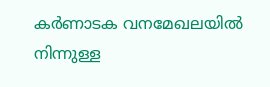കർണാടക വനമേഖലയിൽ നിന്നുള്ള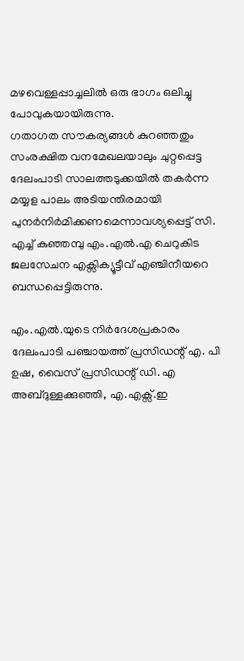മഴവെള്ളപ്പാച്ചലിൽ ഒരു ഭാഗം ഒലിച്ചു പോവുകയായിരുന്നു.
ഗതാഗത സൗകര്യങ്ങൾ കുറഞ്ഞതും സംരക്ഷിത വനമേഖലയാലും ചുറ്റപ്പെട്ട ദേലംപാടി സാലത്തടുക്കയിൽ തകർന്ന മയ്യള പാലം അടിയന്തിരമായി പുനർനിർമിക്കണമെന്നാവശ്യപ്പെട്ട് സി. എച്ച് കുഞ്ഞമ്പു എം.എൽ.എ ചെറുകിട ജലസേചന എക്സിക്യൂട്ടീവ് എഞ്ചിനീയറെ ബന്ധപ്പെട്ടിരുന്നു.

എം.എൽ.യുടെ നിർദേശപ്രകാരം ദേലംപാടി പഞ്ചായത്ത് പ്രസിഡന്റ് എ. പി ഉഷ, വൈസ് പ്രസിഡന്റ് ഡി. എ അബ്ദുള്ളക്കുഞ്ഞി, എ.എക്സ്.ഇ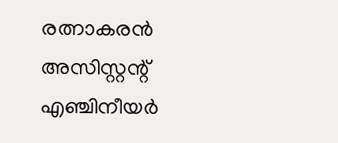രത്നാകരൻ അസിസ്റ്റന്റ് എഞ്ചിനീയർ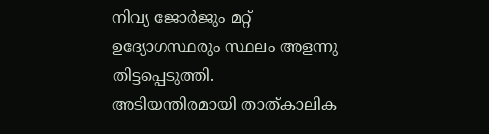നിവ്യ ജോർജും മറ്റ് ഉദ്യോഗസ്ഥരും സ്ഥലം അളന്നു തിട്ടപ്പെടുത്തി. അടിയന്തിരമായി താത്കാലിക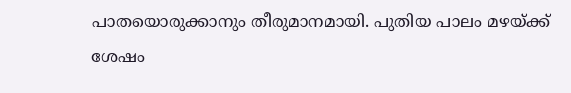പാതയൊരുക്കാനും തീരുമാനമായി. പുതിയ പാലം മഴയ്ക്ക് ശേഷം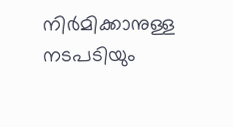നിർമിക്കാനുള്ള നടപടിയും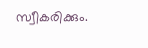സ്വീകരിക്കും.